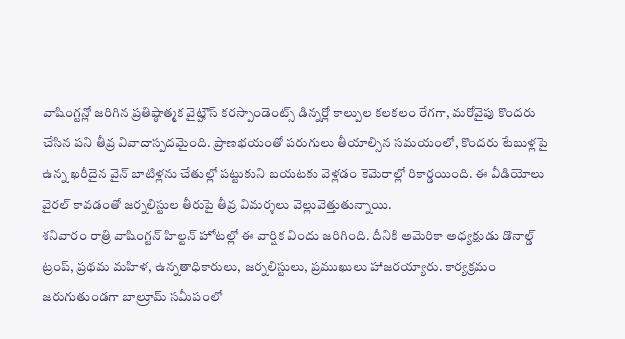వాషింగ్టన్లో జరిగిన ప్రతిష్ఠాత్మక వైట్హౌస్ కరస్పాండెంట్స్ డిన్నర్లో కాల్పుల కలకలం రేగగా, మరోవైపు కొందరు చేసిన పని తీవ్ర వివాదాస్పదమైంది. ప్రాణభయంతో పరుగులు తీయాల్సిన సమయంలో, కొందరు టేబుళ్లపై ఉన్న ఖరీదైన వైన్ బాటిళ్లను చేతుల్లో పట్టుకుని బయటకు వెళ్లడం కెమెరాల్లో రికార్డయింది. ఈ వీడియోలు వైరల్ కావడంతో జర్నలిస్టుల తీరుపై తీవ్ర విమర్శలు వెల్లువెత్తుతున్నాయి.
శనివారం రాత్రి వాషింగ్టన్ హిల్టన్ హోటల్లో ఈ వార్షిక విందు జరిగింది. దీనికి అమెరికా అధ్యక్షుడు డొనాల్డ్ ట్రంప్, ప్రథమ మహిళ, ఉన్నతాధికారులు, జర్నలిస్టులు, ప్రముఖులు హాజరయ్యారు. కార్యక్రమం జరుగుతుండగా బాల్రూమ్ సమీపంలో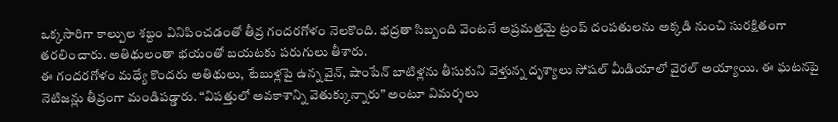ఒక్కసారిగా కాల్పుల శబ్దం వినిపించడంతో తీవ్ర గందరగోళం నెలకొంది. భద్రతా సిబ్బంది వెంటనే అప్రమత్తమై ట్రంప్ దంపతులను అక్కడి నుంచి సురక్షితంగా తరలించారు. అతిథులంతా భయంతో బయటకు పరుగులు తీశారు.
ఈ గందరగోళం మధ్యే కొందరు అతిథులు, టేబుళ్లపై ఉన్న వైన్, షాంపేన్ బాటిళ్లను తీసుకుని వెళ్తున్న దృశ్యాలు సోషల్ మీడియాలో వైరల్ అయ్యాయి. ఈ ఘటనపై నెటిజన్లు తీవ్రంగా మండిపడ్డారు. “విపత్తులో అవకాశాన్ని వెతుక్కున్నారు” అంటూ విమర్శలు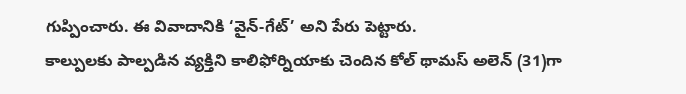గుప్పించారు. ఈ వివాదానికి ‘వైన్-గేట్’ అని పేరు పెట్టారు.
కాల్పులకు పాల్పడిన వ్యక్తిని కాలిఫోర్నియాకు చెందిన కోల్ థామస్ అలెన్ (31)గా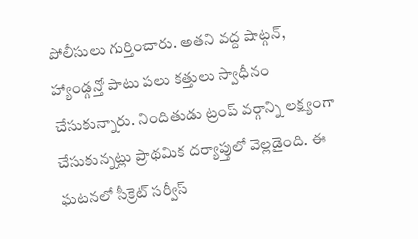పోలీసులు గుర్తించారు. అతని వద్ద షాట్గన్, హ్యాండ్గన్తో పాటు పలు కత్తులు స్వాధీనం చేసుకున్నారు. నిందితుడు ట్రంప్ వర్గాన్ని లక్ష్యంగా చేసుకున్నట్లు ప్రాథమిక దర్యాప్తులో వెల్లడైంది. ఈ ఘటనలో సీక్రెట్ సర్వీస్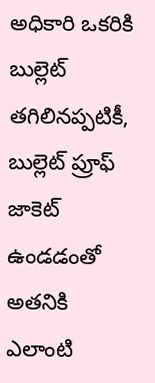అధికారి ఒకరికి బుల్లెట్ తగిలినప్పటికీ, బుల్లెట్ ప్రూఫ్ జాకెట్ ఉండడంతో అతనికి ఎలాంటి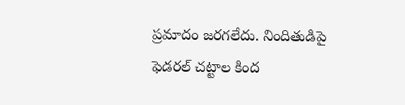ప్రమాదం జరగలేదు. నిందితుడిపై ఫెడరల్ చట్టాల కింద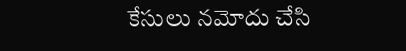కేసులు నమోదు చేసి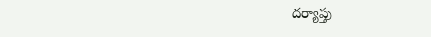దర్యాప్తు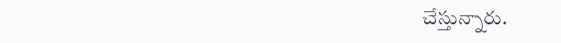చేస్తున్నారు.